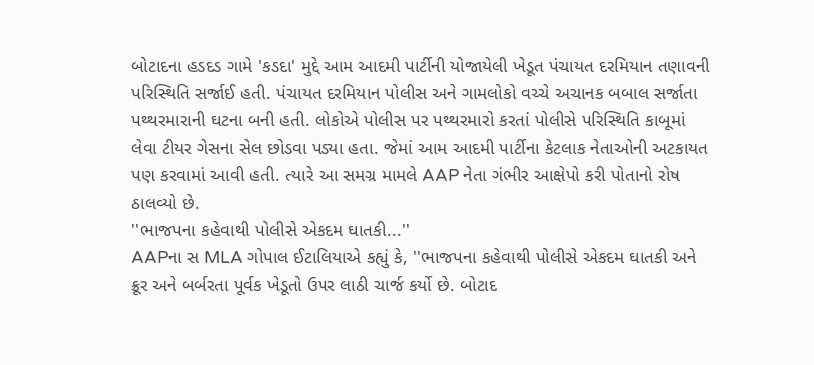બોટાદના હડદડ ગામે 'કડદા' મુદ્દે આમ આદમી પાર્ટીની યોજાયેલી ખેડૂત પંચાયત દરમિયાન તણાવની પરિસ્થિતિ સર્જાઈ હતી. પંચાયત દરમિયાન પોલીસ અને ગામલોકો વચ્ચે અચાનક બબાલ સર્જાતા પથ્થરમારાની ઘટના બની હતી. લોકોએ પોલીસ પર પથ્થરમારો કરતાં પોલીસે પરિસ્થિતિ કાબૂમાં લેવા ટીયર ગેસના સેલ છોડવા પડ્યા હતા. જેમાં આમ આદમી પાર્ટીના કેટલાક નેતાઓની અટકાયત પણ કરવામાં આવી હતી. ત્યારે આ સમગ્ર મામલે AAP નેતા ગંભીર આક્ષેપો કરી પોતાનો રોષ ઠાલવ્યો છે.
''ભાજપના કહેવાથી પોલીસે એકદમ ઘાતકી...''
AAPના સ MLA ગોપાલ ઈટાલિયાએ કહ્યું કે, ''ભાજપના કહેવાથી પોલીસે એકદમ ઘાતકી અને ક્રૂર અને બર્બરતા પૂર્વક ખેડૂતો ઉપર લાઠી ચાર્જ કર્યો છે. બોટાદ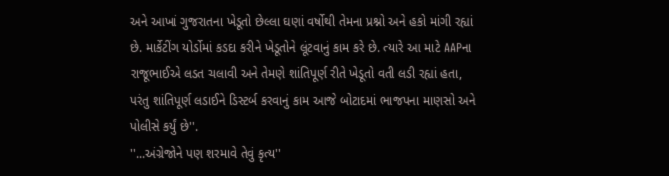અને આખાં ગુજરાતના ખેડૂતો છેલ્લા ઘણાં વર્ષોથી તેમના પ્રશ્નો અને હકો માંગી રહ્યાં છે. માર્કેટીંગ યોર્ડોમાં કડદા કરીને ખેડૂતોને લૂંટવાનું કામ કરે છે. ત્યારે આ માટે AAPના રાજૂભાઈએ લડત ચલાવી અને તેમણે શાંતિપૂર્ણ રીતે ખેડૂતો વતી લડી રહ્યાં હતા, પરંતુ શાંતિપૂર્ણ લડાઈને ડિસ્ટર્બ કરવાનું કામ આજે બોટાદમાં ભાજપના માણસો અને પોલીસે કર્યું છે''.
''...અંગ્રેજોને પણ શરમાવે તેવું કૃત્ય''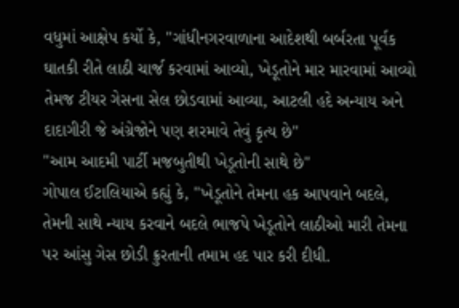વધુમાં આક્ષેપ કર્યો કે, ''ગાંધીનગરવાળાના આદેશથી બર્બરતા પૂર્વક ઘાતકી રીતે લાઠી ચાર્જ કરવામાં આવ્યો, ખેડૂતોને માર મારવામાં આવ્યો તેમજ ટીયર ગેસના સેલ છોડવામાં આવ્યા, આટલી હદે અન્યાય અને દાદાગીરી જે અંગ્રેજોને પણ શરમાવે તેવું કૃત્ય છે''
''આમ આદમી પાર્ટી મજબુતીથી ખેડૂતોની સાથે છે''
ગોપાલ ઈટાલિયાએ કહ્યું કે, ''ખેડૂતોને તેમના હક આપવાને બદલે, તેમની સાથે ન્યાય કરવાને બદલે ભાજપે ખેડૂતોને લાઠીઓ મારી તેમના પર આંસુ ગેસ છોડી ક્રુરતાની તમામ હદ પાર કરી દીધી.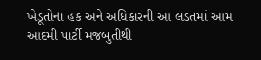ખેડૂતોના હક અને અધિકારની આ લડતમાં આમ આદમી પાર્ટી મજબુતીથી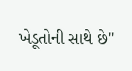ખેડૂતોની સાથે છે''